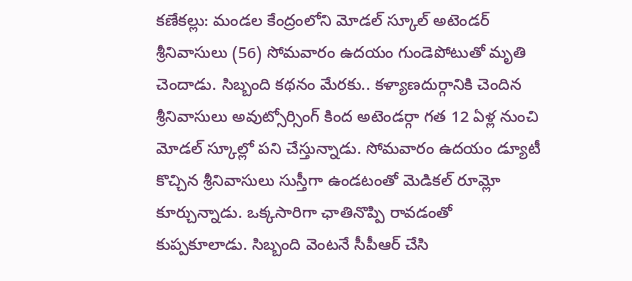కణేకల్లు: మండల కేంద్రంలోని మోడల్ స్కూల్ అటెండర్ శ్రీనివాసులు (56) సోమవారం ఉదయం గుండెపోటుతో మృతి చెందాడు. సిబ్బంది కథనం మేరకు.. కళ్యాణదుర్గానికి చెందిన శ్రీనివాసులు అవుట్సోర్సింగ్ కింద అటెండర్గా గత 12 ఏళ్ల నుంచి మోడల్ స్కూల్లో పని చేస్తున్నాడు. సోమవారం ఉదయం డ్యూటీ కొచ్చిన శ్రీనివాసులు సుస్తీగా ఉండటంతో మెడికల్ రూమ్లో కూర్చున్నాడు. ఒక్కసారిగా ఛాతినొప్పి రావడంతో కుప్పకూలాడు. సిబ్బంది వెంటనే సీపీఆర్ చేసి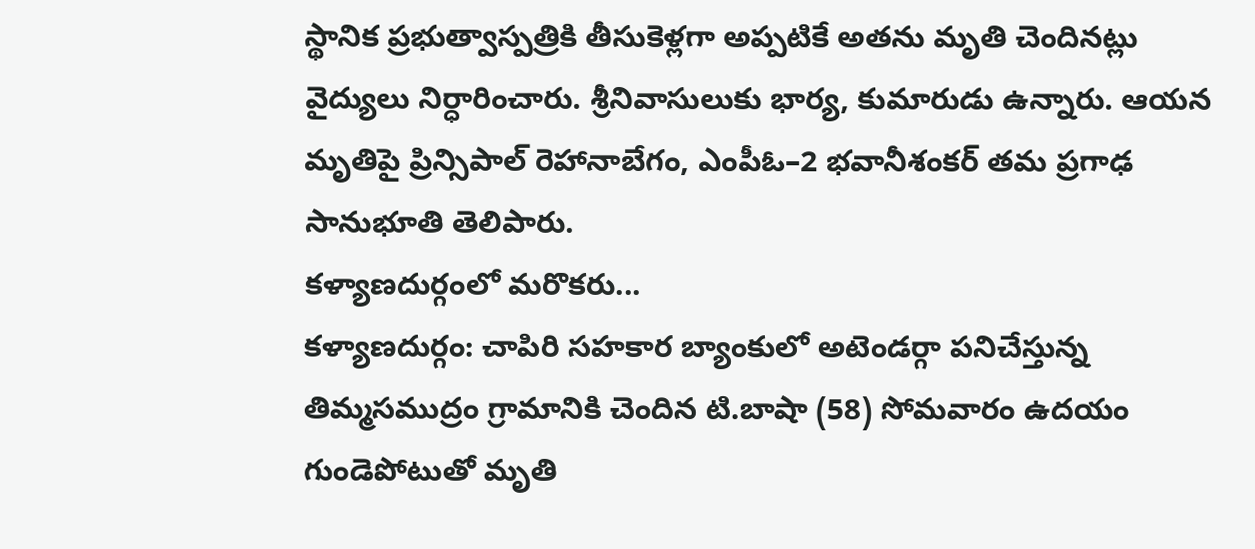స్థానిక ప్రభుత్వాస్పత్రికి తీసుకెళ్లగా అప్పటికే అతను మృతి చెందినట్లు వైద్యులు నిర్ధారించారు. శ్రీనివాసులుకు భార్య, కుమారుడు ఉన్నారు. ఆయన మృతిపై ప్రిన్సిపాల్ రెహానాబేగం, ఎంపీఓ–2 భవానీశంకర్ తమ ప్రగాఢ సానుభూతి తెలిపారు.
కళ్యాణదుర్గంలో మరొకరు...
కళ్యాణదుర్గం: చాపిరి సహకార బ్యాంకులో అటెండర్గా పనిచేస్తున్న తిమ్మసముద్రం గ్రామానికి చెందిన టి.బాషా (58) సోమవారం ఉదయం గుండెపోటుతో మృతి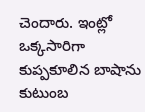చెందారు. ఇంట్లో ఒక్కసారిగా కుప్పకూలిన బాషాను కుటుంబ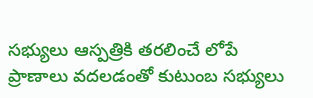సభ్యులు ఆస్పత్రికి తరలించే లోపే ప్రాణాలు వదలడంతో కుటుంబ సభ్యులు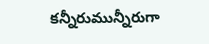కన్నీరుమున్నీరుగా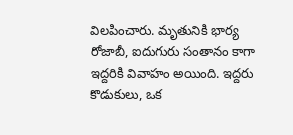విలపించారు. మృతునికి భార్య రోజాబీ, ఐదుగురు సంతానం కాగా ఇద్దరికి వివాహం అయింది. ఇద్దరు కొడుకులు, ఒక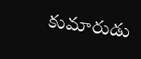కుమారుడు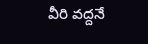వీరి వద్దనే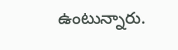ఉంటున్నారు.